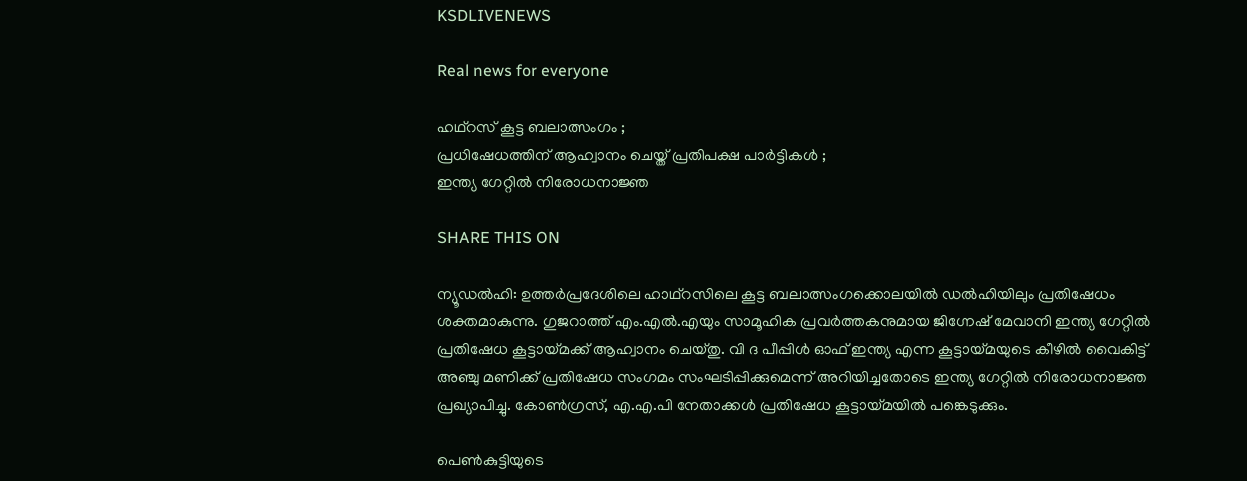KSDLIVENEWS

Real news for everyone

ഹഥ്റസ് കൂട്ട ബലാത്സംഗം ;
പ്രധിഷേധത്തിന് ആഹ്വാനം ചെയ്ത് പ്രതിപക്ഷ പാർട്ടികൾ ;
ഇന്ത്യ ഗേറ്റിൽ നിരോധനാജ്ഞ

SHARE THIS ON

ന്യൂഡല്‍ഹി: ഉത്തര്‍പ്രദേശിലെ ഹാഥ്റസിലെ കൂട്ട ബലാത്സംഗക്കൊലയില്‍ ഡല്‍ഹിയിലും പ്രതിഷേധം ശക്തമാകുന്നു. ഗുജറാത്ത് എം.എല്‍.എയും സാമൂഹിക പ്രവര്‍ത്തകനുമായ ജിഗ്നേഷ് മേവാനി ഇന്ത്യ ഗേറ്റില്‍ പ്രതിഷേധ കൂട്ടായ്മക്ക് ആഹ്വാനം ചെയ്തു. വി ദ പീപ്പിള്‍ ഓഫ് ഇന്ത്യ എന്ന കൂട്ടായ്മയുടെ കീഴില്‍ വൈകിട്ട് അഞ്ചു മണിക്ക് പ്രതിഷേധ സംഗമം സംഘടിപ്പിക്കുമെന്ന് അറിയിച്ചതോടെ ഇന്ത്യ ഗേറ്റില്‍ നിരോധനാജ്ഞ പ്രഖ്യാപിച്ചു. കോണ്‍ഗ്രസ്, എ.എ.പി നേതാക്കള്‍ പ്രതിഷേധ കൂട്ടായ്മയില്‍ പങ്കെടുക്കും.

പെണ്‍കുട്ടിയുടെ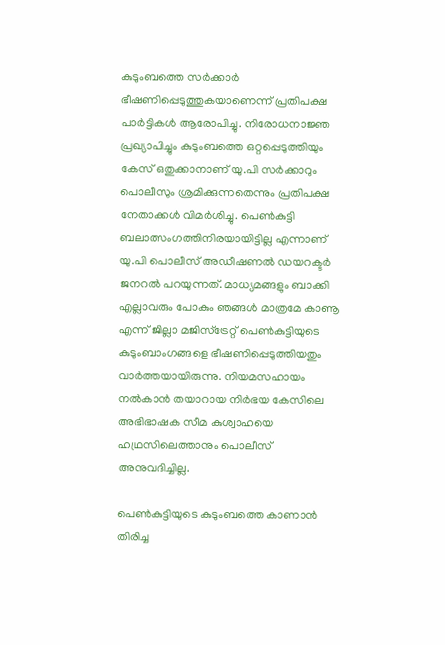കുടുംബത്തെ സര്‍ക്കാര്‍ ഭീഷണിപ്പെടുത്തുകയാണെന്ന് പ്രതിപക്ഷ പാര്‍ട്ടികള്‍ ആരോപിച്ചു. നിരോധനാജ്ഞ പ്രഖ്യാപിച്ചും കുടുംബത്തെ ഒറ്റപ്പെടുത്തിയും കേസ് ഒതുക്കാനാണ് യു.പി സര്‍ക്കാറും പൊലീസും ശ്രമിക്കുന്നതെന്നും പ്രതിപക്ഷ നേതാക്കള്‍ വിമര്‍ശിച്ചു. പെണ്‍കുട്ടി ബലാത്സംഗത്തിനിരയായിട്ടില്ല എന്നാണ് യു.പി പൊലീസ് അഡീഷണല്‍ ഡയറക്ടര്‍ ജനറല്‍ പറയുന്നത്. മാധ്യമങ്ങളും ബാക്കി എല്ലാവരും പോകും ഞങ്ങള്‍ മാത്രമേ കാണൂ എന്ന് ജില്ലാ മജിസ്ട്രേറ്റ് പെണ്‍കുട്ടിയുടെ കുടുംബാംഗങ്ങളെ ഭീഷണിപ്പെടുത്തിയതും വാര്‍ത്തയായിരുന്നു. നിയമസഹായം നല്‍കാന്‍ തയാറായ നിര്‍ഭയ കേസിലെ അഭിഭാഷക സീമ കുശ്വാഹയെ ഹഥ്രസിലെത്താനും പൊലീസ് അനുവദിച്ചില്ല.

പെണ്‍കുട്ടിയുടെ കുടുംബത്തെ കാണാന്‍ തിരിച്ച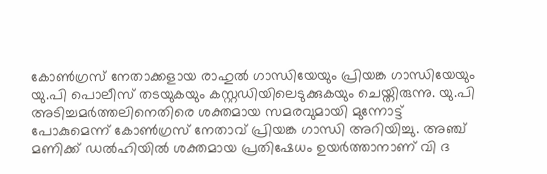കോണ്‍ഗ്രസ് നേതാക്കളായ രാഹുല്‍ ഗാന്ധിയേയും പ്രിയങ്ക ഗാന്ധിയേയും യു.പി പൊലീസ് തടയുകയും കസ്റ്റഡിയിലെടുക്കുകയും ചെയ്തിരുന്നു. യു.പി അടിച്ചമര്‍ത്തലിനെതിരെ ശക്തമായ സമരവുമായി മുന്നോട്ട് പോകുമെന്ന് കോണ്‍ഗ്രസ് നേതാവ് പ്രിയങ്ക ഗാന്ധി അറിയിച്ചു. അഞ്ച് മണിക്ക് ഡല്‍ഹിയില്‍ ശക്തമായ പ്രതിഷേധം ഉയര്‍ത്താനാണ് വി ദ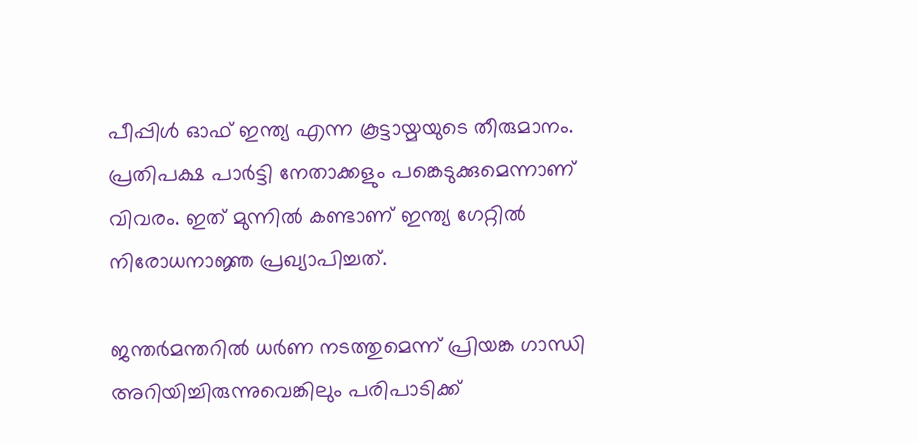പീപ്പിള്‍ ഓഫ് ഇന്ത്യ എന്ന കൂട്ടായ്മയുടെ തീരുമാനം. പ്രതിപക്ഷ പാര്‍ട്ടി നേതാക്കളും പങ്കെടുക്കുമെന്നാണ് വിവരം. ഇത് മുന്നില്‍ കണ്ടാണ് ഇന്ത്യ ഗേറ്റില്‍ നിരോധനാജ്ഞ പ്രഖ്യാപിച്ചത്.

ജന്തര്‍മന്തറില്‍ ധര്‍ണ നടത്തുമെന്ന് പ്രിയങ്ക ഗാന്ധി അറിയിച്ചിരുന്നുവെങ്കിലും പരിപാടിക്ക്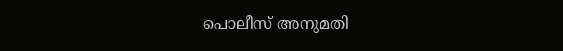പൊലീസ് അനുമതി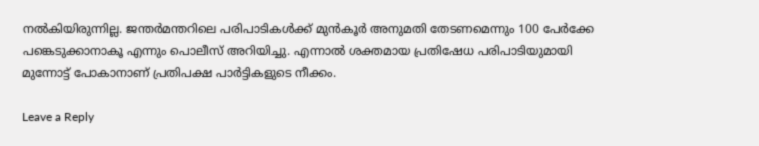നല്‍കിയിരുന്നില്ല. ജന്തര്‍മന്തറിലെ പരിപാടികള്‍ക്ക് മുന്‍കൂര്‍ അനുമതി തേടണമെന്നും 100 പേര്‍ക്കേ പങ്കെടുക്കാനാകൂ എന്നും പൊലീസ് അറിയിച്ചു. എന്നാല്‍ ശക്തമായ പ്രതിഷേധ പരിപാടിയുമായി മുന്നോട്ട് പോകാനാണ് പ്രതിപക്ഷ പാര്‍ട്ടികളുടെ നീക്കം.

Leave a Reply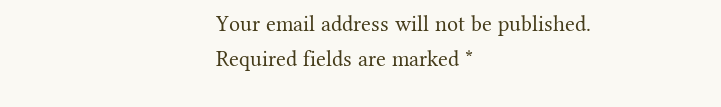Your email address will not be published. Required fields are marked *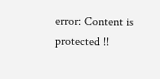error: Content is protected !!